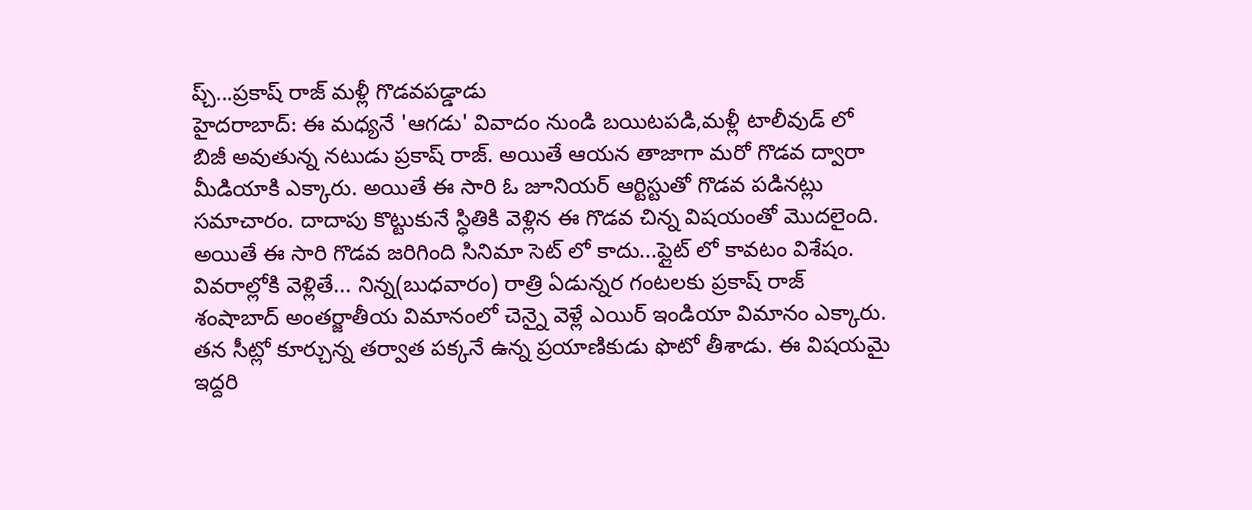ప్చ్...ప్రకాష్ రాజ్ మళ్లీ గొడవపడ్డాడు
హైదరాబాద్: ఈ మధ్యనే 'ఆగడు' వివాదం నుండి బయిటపడి,మళ్లీ టాలీవుడ్ లో బిజీ అవుతున్న నటుడు ప్రకాష్ రాజ్. అయితే ఆయన తాజాగా మరో గొడవ ద్వారా మీడియాకి ఎక్కారు. అయితే ఈ సారి ఓ జూనియర్ ఆర్టిస్టుతో గొడవ పడినట్లు సమాచారం. దాదాపు కొట్టుకునే స్ధితికి వెళ్లిన ఈ గొడవ చిన్న విషయంతో మొదలైంది. అయితే ఈ సారి గొడవ జరిగింది సినిమా సెట్ లో కాదు...ప్లైట్ లో కావటం విశేషం.
వివరాల్లోకి వెళ్లితే... నిన్న(బుధవారం) రాత్రి ఏడున్నర గంటలకు ప్రకాష్ రాజ్ శంషాబాద్ అంతర్జాతీయ విమానంలో చెన్నై వెళ్లే ఎయిర్ ఇండియా విమానం ఎక్కారు. తన సీట్లో కూర్చున్న తర్వాత పక్కనే ఉన్న ప్రయాణికుడు ఫొటో తీశాడు. ఈ విషయమై ఇద్దరి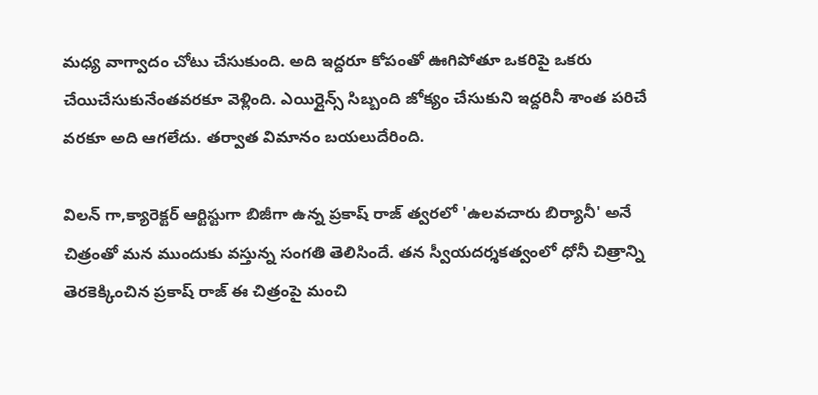మధ్య వాగ్వాదం చోటు చేసుకుంది. అది ఇద్దరూ కోపంతో ఊగిపోతూ ఒకరిపై ఒకరు చేయిచేసుకునేంతవరకూ వెళ్లింది. ఎయిర్లైన్స్ సిబ్బంది జోక్యం చేసుకుని ఇద్దరినీ శాంత పరిచే వరకూ అది ఆగలేదు. తర్వాత విమానం బయలుదేరింది.

విలన్ గా,క్యారెక్టర్ ఆర్టిస్టుగా బిజీగా ఉన్న ప్రకాష్ రాజ్ త్వరలో 'ఉలవచారు బిర్యానీ' అనే చిత్రంతో మన ముందుకు వస్తున్న సంగతి తెలిసిందే. తన స్వీయదర్శకత్వంలో ధోనీ చిత్రాన్ని తెరకెక్కించిన ప్రకాష్ రాజ్ ఈ చిత్రంపై మంచి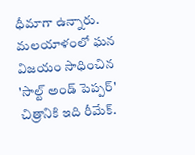ధీమాగా ఉన్నారు. మలయాళంలో ఘన విజయం సాధించిన 'సాల్ట్ అండ్ పెప్పర్' చిత్రానికి ఇది రీమేక్.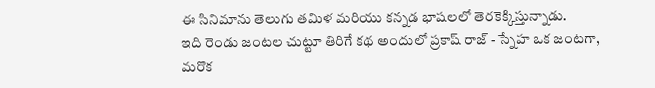ఈ సినిమాను తెలుగు తమిళ మరియు కన్నడ భాషలలో తెరకెక్కిస్తున్నాడు.
ఇది రెండు జంటల చుట్టూ తిరిగే కథ అందులో ప్రకాష్ రాజ్ - స్నేహ ఒక జంటగా, మరొక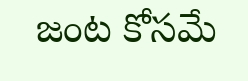జంట కోసమే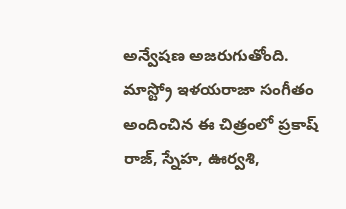అన్వేషణ అజరుగుతోంది. మాస్ట్రో ఇళయరాజా సంగీతం అందించిన ఈ చిత్రంలో ప్రకాష్ రాజ్, స్నేహ, ఊర్వశి,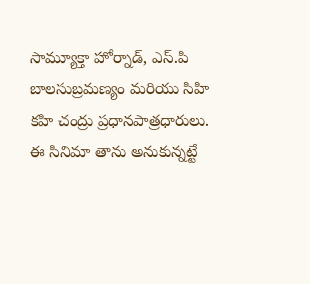సామ్యూక్తా హోర్నాడ్, ఎస్.పి బాలసుబ్రమణ్యం మరియు సిహి కహి చంద్రు ప్రధానపాత్రధారులు. ఈ సినిమా తాను అనుకున్నట్టే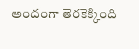అందంగా తెరకెక్కింది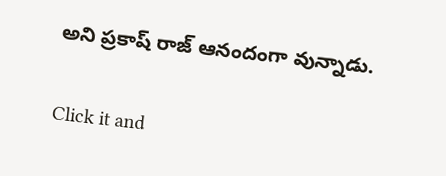అని ప్రకాష్ రాజ్ ఆనందంగా వున్నాడు.


Click it and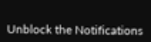Unblock the Notifications